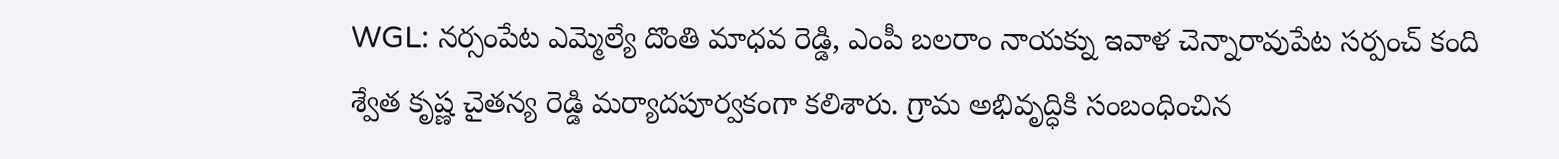WGL: నర్సంపేట ఎమ్మెల్యే దొంతి మాధవ రెడ్డి, ఎంపీ బలరాం నాయక్ను ఇవాళ చెన్నారావుపేట సర్పంచ్ కంది శ్వేత కృష్ణ చైతన్య రెడ్డి మర్యాదపూర్వకంగా కలిశారు. గ్రామ అభివృద్ధికి సంబంధించిన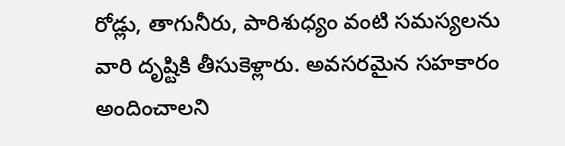రోడ్లు, తాగునీరు, పారిశుధ్యం వంటి సమస్యలను వారి దృష్టికి తీసుకెళ్లారు. అవసరమైన సహకారం అందించాలని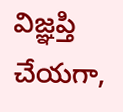విజ్ఞప్తి చేయగా,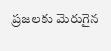ప్రజలకు మెరుగైన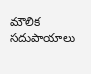మౌలిక సదుపాయాలు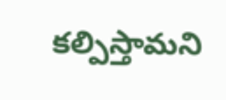కల్పిస్తామని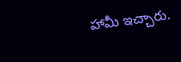హామీ ఇచ్చారు.